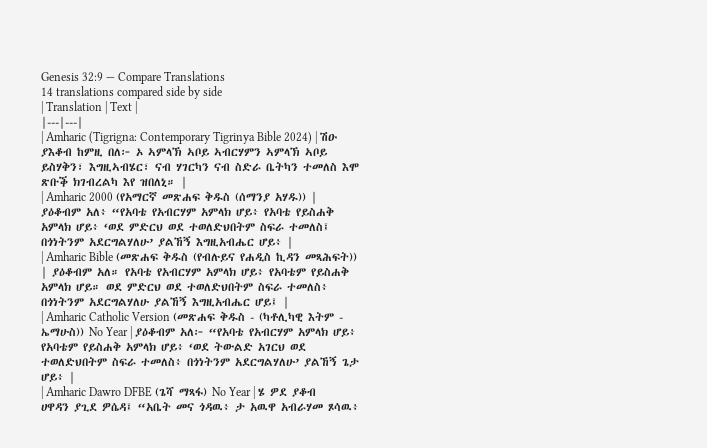Genesis 32:9 — Compare Translations
14 translations compared side by side
| Translation | Text |
|---|---|
| Amharic (Tigrigna: Contemporary Tigrinya Bible 2024) | ሽዑ ያእቆብ ከምዚ በለ፦ ኦ ኣምላኽ ኣቦይ ኣብርሃምን ኣምላኽ ኣቦይ ይስሃቅን፣ እግዚኣብሄር፣ ናብ ሃገርካን ናብ ስድራ ቤትካን ተመለስ እሞ ጽቡቕ ክገብረልካ እየ ዝበለኒ። |
| Amharic 2000 (የአማርኛ መጽሐፍ ቅዱስ (ሰማንያ አሃዱ)) | ያዕቆብም አለ፥ “የአባቴ የአብርሃም አምላክ ሆይ፥ የአባቴ የይስሐቅ አምላክ ሆይ፥ ‘ወደ ምድርህ ወደ ተወለድህበትም ስፍራ ተመለስ፤ በጎነትንም አደርግልሃለሁ’ ያልኸኝ እግዚአብሔር ሆይ፥ |
| Amharic Bible (መጽሐፍ ቅዱስ (የብሉይና የሐዲስ ኪዳን መጻሕፍት)) | ያዕቆብም አለ። የአባቴ የአብርሃም አምላክ ሆይ፥ የአባቴም የይስሐቅ አምላክ ሆይ። ወደ ምድርህ ወደ ተወለድህበትም ስፍራ ተመለስ፥ በጎነትንም አደርግልሃለሁ ያልኸኝ እግዚአብሔር ሆይ፤ |
| Amharic Catholic Version (መጽሐፍ ቅዱስ - (ካቶሊካዊ እትም - ኤማሁስ)) No Year | ያዕቆብም አለ፦ “የአባቴ የአብርሃም አምላክ ሆይ፥ የአባቴም የይስሐቅ አምላክ ሆይ፥ ‘ወደ ትውልድ አገርህ ወደ ተወለድህበትም ስፍራ ተመለስ፥ በጎነትንም አደርግልሃለሁ’ ያልኸኝ ጌታ ሆይ፥ |
| Amharic Dawro DFBE (ጌሻ ማጻፋ) No Year | ሄ ዎደ ያቆብ ሀዋዳን ያጊደ ዎሴዳ፤ “አቤት መና ጎዳዉ፥ ታ አዉዋ አብራሃመ ጾሳዉ፥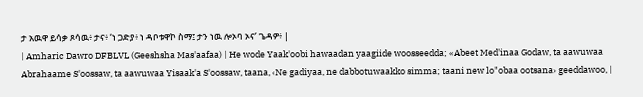ታ አዉዋ ይሳቃ ጾሳዉ፥ ታና፥ ‘ነ ጋድያ፥ ነ ዳቦቱዋኮ ስማ፤ ታን ነዉ ሎኦባ ኦና’ ጌዳዎ፥ |
| Amharic Dawro DFBLVL (Geeshsha Mas'aafaa) | He wode Yaak'oobi hawaadan yaagiide woosseedda; «Abeet Med'inaa Godaw, ta aawuwaa Abrahaame S'oossaw, ta aawuwaa Yisaak'a S'oossaw, taana, ‹Ne gadiyaa, ne dabbotuwaakko simma; taani new lo"obaa ootsana› geeddawoo, |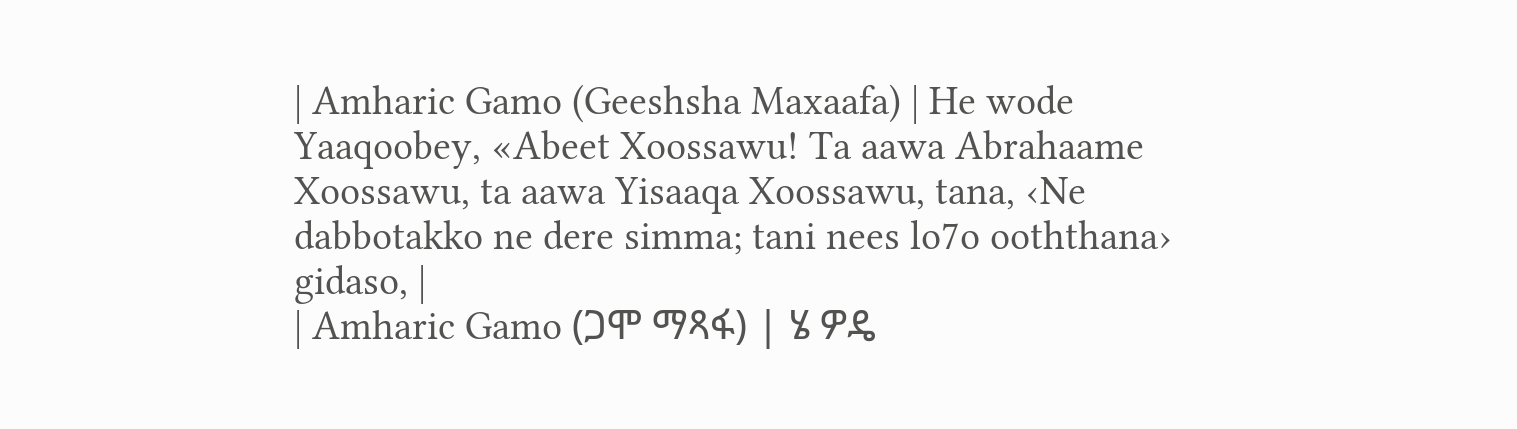| Amharic Gamo (Geeshsha Maxaafa) | He wode Yaaqoobey, «Abeet Xoossawu! Ta aawa Abrahaame Xoossawu, ta aawa Yisaaqa Xoossawu, tana, ‹Ne dabbotakko ne dere simma; tani nees lo7o ooththana› gidaso, |
| Amharic Gamo (ጋሞ ማጻፋ) | ሄ ዎዴ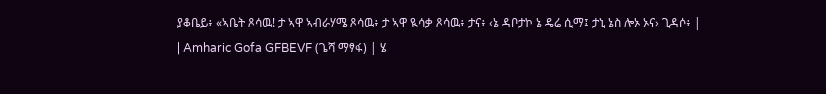ያቆቤይ፥ «ኣቤት ጾሳዉ! ታ ኣዋ ኣብራሃሜ ጾሳዉ፥ ታ ኣዋ ዪሳቃ ጾሳዉ፥ ታና፥ ‹ኔ ዳቦታኮ ኔ ዴሬ ሲማ፤ ታኒ ኔስ ሎኦ ኦና› ጊዳሶ፥ |
| Amharic Gofa GFBEVF (ጌሻ ማፃፋ) | ሄ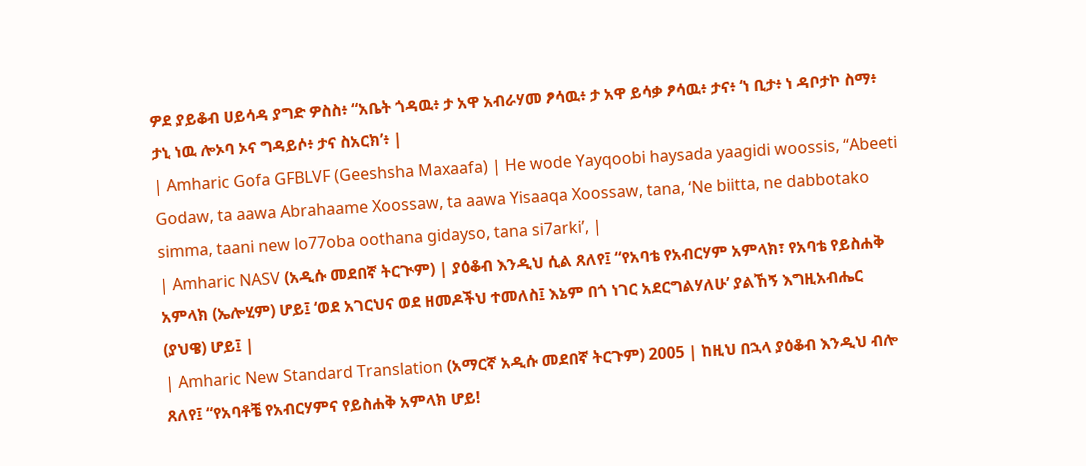ዎደ ያይቆብ ሀይሳዳ ያግድ ዎስስ፥ “አቤት ጎዳዉ፥ ታ አዋ አብራሃመ ፆሳዉ፥ ታ አዋ ይሳቃ ፆሳዉ፥ ታና፥ ‘ነ ቢታ፥ ነ ዳቦታኮ ስማ፥ ታኒ ነዉ ሎኦባ ኦና ግዳይሶ፥ ታና ስአርክ’፥ |
| Amharic Gofa GFBLVF (Geeshsha Maxaafa) | He wode Yayqoobi haysada yaagidi woossis, “Abeeti Godaw, ta aawa Abrahaame Xoossaw, ta aawa Yisaaqa Xoossaw, tana, ‘Ne biitta, ne dabbotako simma, taani new lo77oba oothana gidayso, tana si7arki’, |
| Amharic NASV (አዲሱ መደበኛ ትርጒም) | ያዕቆብ እንዲህ ሲል ጸለየ፤ “የአባቴ የአብርሃም አምላክ፣ የአባቴ የይስሐቅ አምላክ (ኤሎሂም) ሆይ፤ ‘ወደ አገርህና ወደ ዘመዶችህ ተመለስ፤ እኔም በጎ ነገር አደርግልሃለሁ’ ያልኸኝ እግዚአብሔር (ያህዌ) ሆይ፤ |
| Amharic New Standard Translation (አማርኛ አዲሱ መደበኛ ትርጉም) 2005 | ከዚህ በኋላ ያዕቆብ እንዲህ ብሎ ጸለየ፤ “የአባቶቼ የአብርሃምና የይስሐቅ አምላክ ሆይ!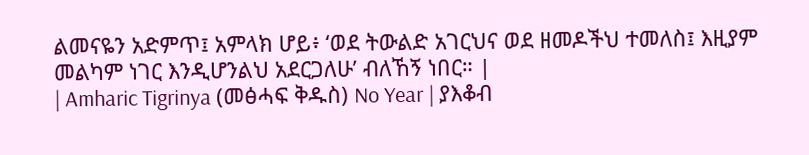ልመናዬን አድምጥ፤ አምላክ ሆይ፥ ‘ወደ ትውልድ አገርህና ወደ ዘመዶችህ ተመለስ፤ እዚያም መልካም ነገር እንዲሆንልህ አደርጋለሁ’ ብለኸኝ ነበር። |
| Amharic Tigrinya (መፅሓፍ ቅዱስ) No Year | ያእቆብ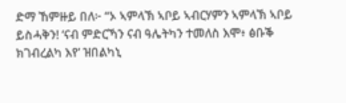ድማ ኸምዙይ በለ፦ “ኦ ኣምላኽ ኣቦይ ኣብርሃምን ኣምላኽ ኣቦይ ይስሓቅን! ‘ናብ ምድርኻን ናብ ዓሌትካን ተመለስ እሞ፥ ፅቡቕ ክገብረልካ እየ’ ዝበልካኒ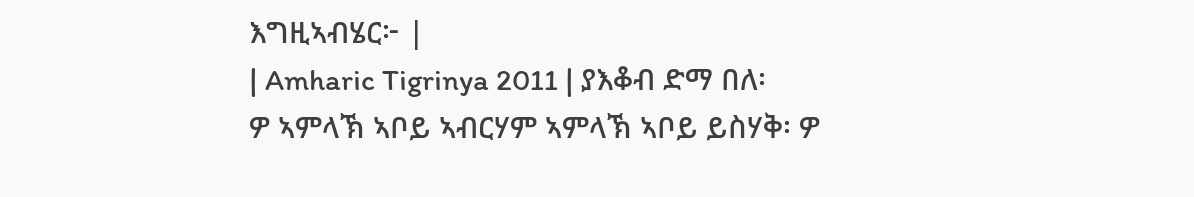እግዚኣብሄር፦ |
| Amharic Tigrinya 2011 | ያእቆብ ድማ በለ፡ ዎ ኣምላኽ ኣቦይ ኣብርሃም ኣምላኽ ኣቦይ ይስሃቅ፡ ዎ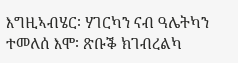እግዚኣብሄር፡ ሃገርካን ናብ ዓሌትካን ተመለሰ እሞ፡ ጽቡቕ ክገብረልካ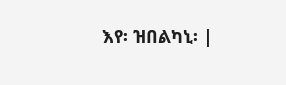እየ፡ ዝበልካኒ፡ |